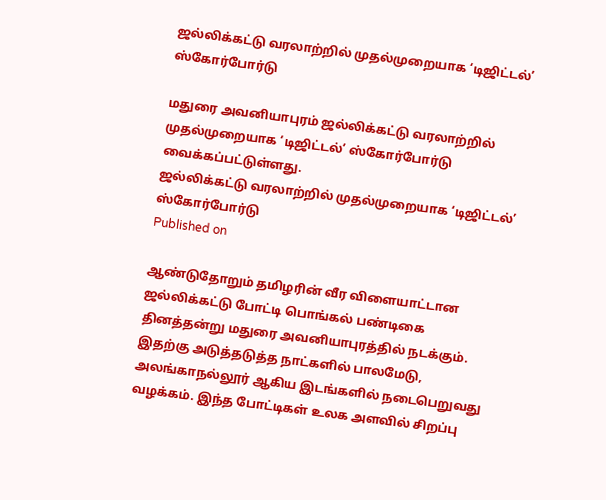ஜல்லிக்கட்டு வரலாற்றில் முதல்முறையாக ‘டிஜிட்டல்’ ஸ்கோர்போர்டு

மதுரை அவனியாபுரம் ஜல்லிக்கட்டு வரலாற்றில் முதல்முறையாக ‘டிஜிட்டல்’ ஸ்கோர்போர்டு வைக்கப்பட்டுள்ளது.
ஜல்லிக்கட்டு வரலாற்றில் முதல்முறையாக ‘டிஜிட்டல்’ ஸ்கோர்போர்டு
Published on

ஆண்டுதோறும் தமிழரின் வீர விளையாட்டான ஜல்லிக்கட்டு போட்டி பொங்கல் பண்டிகை தினத்தன்று மதுரை அவனியாபுரத்தில் நடக்கும். இதற்கு அடுத்தடுத்த நாட்களில் பாலமேடு, அலங்காநல்லூர் ஆகிய இடங்களில் நடைபெறுவது வழக்கம். இந்த போட்டிகள் உலக அளவில் சிறப்பு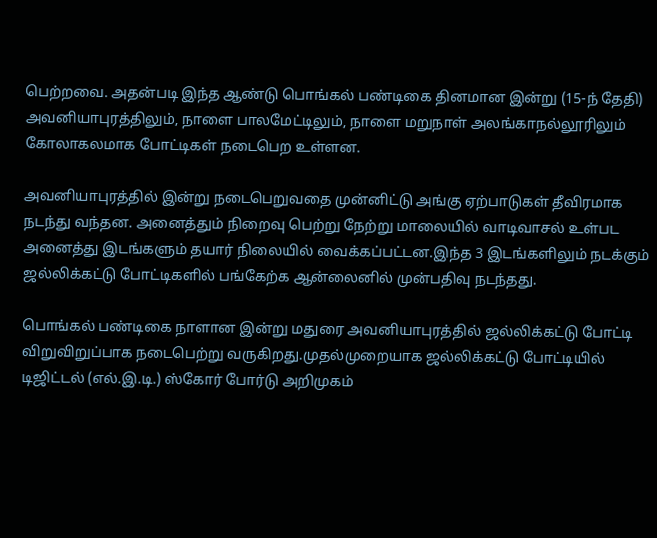பெற்றவை. அதன்படி இந்த ஆண்டு பொங்கல் பண்டிகை தினமான இன்று (15-ந் தேதி) அவனியாபுரத்திலும், நாளை பாலமேட்டிலும், நாளை மறுநாள் அலங்காநல்லூரிலும் கோலாகலமாக போட்டிகள் நடைபெற உள்ளன.

அவனியாபுரத்தில் இன்று நடைபெறுவதை முன்னிட்டு அங்கு ஏற்பாடுகள் தீவிரமாக நடந்து வந்தன. அனைத்தும் நிறைவு பெற்று நேற்று மாலையில் வாடிவாசல் உள்பட அனைத்து இடங்களும் தயார் நிலையில் வைக்கப்பட்டன.இந்த 3 இடங்களிலும் நடக்கும் ஜல்லிக்கட்டு போட்டிகளில் பங்கேற்க ஆன்லைனில் முன்பதிவு நடந்தது.

பொங்கல் பண்டிகை நாளான இன்று மதுரை அவனியாபுரத்தில் ஜல்லிக்கட்டு போட்டி விறுவிறுப்பாக நடைபெற்று வருகிறது.முதல்முறையாக ஜல்லிக்கட்டு போட்டியில் டிஜிட்டல் (எல்.இ.டி.) ஸ்கோர் போர்டு அறிமுகம்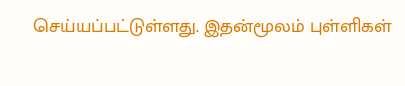செய்யப்பட்டுள்ளது. இதன்மூலம் புள்ளிகள்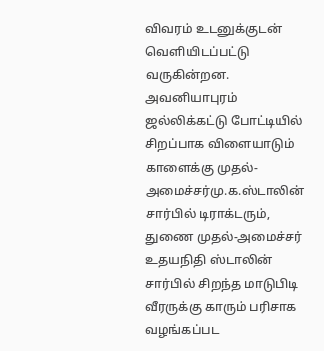விவரம் உடனுக்குடன் வெளியிடப்பட்டு வருகின்றன. அவனியாபுரம் ஜல்லிக்கட்டு போட்டியில் சிறப்பாக விளையாடும் காளைக்கு முதல்-அமைச்சர்மு.க.ஸ்டாலின் சார்பில் டிராக்டரும், துணை முதல்-அமைச்சர் உதயநிதி ஸ்டாலின் சார்பில் சிறந்த மாடுபிடி வீரருக்கு காரும் பரிசாக வழங்கப்பட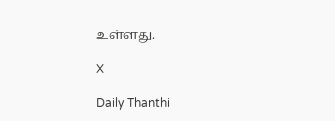உள்ளது.

X

Daily Thanthi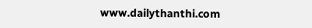www.dailythanthi.com